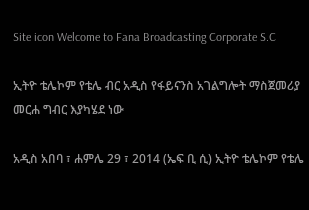Site icon Welcome to Fana Broadcasting Corporate S.C

ኢትዮ ቴሌኮም የቴሌ ብር አዲስ የፋይናንስ አገልግሎት ማስጀመሪያ መርሐ ግብር እያካሄደ ነው

አዲስ አበባ ፣ ሐምሌ 29 ፣ 2014 (ኤፍ ቢ ሲ) ኢትዮ ቴሌኮም የቴሌ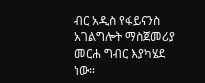ብር አዲስ የፋይናንስ አገልግሎት ማስጀመሪያ መርሐ ግብር እያካሄደ ነው።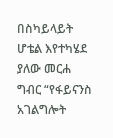በስካይላይት ሆቴል እየተካሄደ ያለው መርሐ ግብር “የፋይናንስ አገልግሎት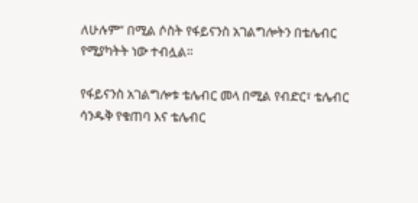ለሁሉም” በሚል ሶስት የፋይናንስ አገልግሎትን በቴሌብር የሚያካትት ነው ተብሏል።

የፋይናንስ አገልግሎቱ ቴሌብር መላ በሚል የብድር፣ ቴሌብር ሳንዱቅ የቁጠባ እና ቴሌብር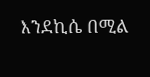እንደኪሴ በሚል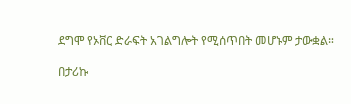ደግሞ የኦቨር ድራፍት አገልግሎት የሚሰጥበት መሆኑም ታውቋል።

በታሪኩ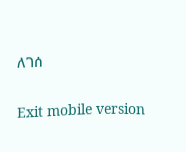ለገሰ

Exit mobile version